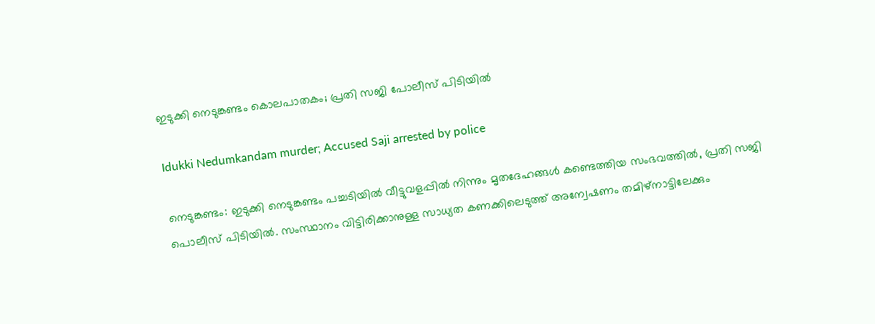ഇടുക്കി നെടുങ്കണ്ടം കൊലപാതകം; പ്രതി സജി പോലീസ് പിടിയിൽ

Idukki Nedumkandam murder; Accused Saji arrested by police

നെടുങ്കണ്ടം: ഇടുക്കി നെടുങ്കണ്ടം പച്ചടിയില്‍ വീട്ടുവളപ്പില്‍ നിന്നും മൃതദേഹങ്ങള്‍ കണ്ടെത്തിയ സംഭവത്തില്‍, പ്രതി സജി പൊലീസ് പിടിയിൽ. സംസ്ഥാനം വിട്ടിരിക്കാനുള്ള സാധ്യത കണക്കിലെടുത്ത് അന്വേഷണം തമിഴ്‌നാട്ടിലേക്കും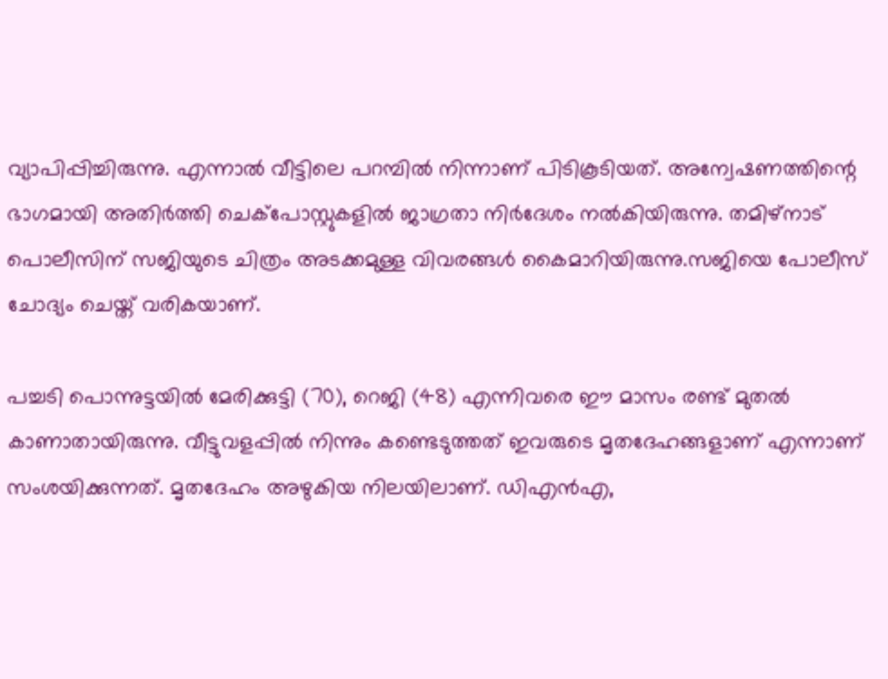വ്യാപിപ്പിച്ചിരുന്നു. എന്നാൽ വീട്ടിലെ പറമ്പിൽ നിന്നാണ് പിടികൂടിയത്. അന്വേഷണത്തിന്റെ ഭാഗമായി അതിര്‍ത്തി ചെക്‌പോസ്റ്റുകളില്‍ ജാഗ്രതാ നിര്‍ദേശം നല്‍കിയിരുന്നു. തമിഴ്‌നാട് പൊലീസിന് സജിയുടെ ചിത്രം അടക്കമുള്ള വിവരങ്ങള്‍ കൈമാറിയിരുന്നു.സജിയെ പോലീസ് ചോദ്യം ചെയ്ത് വരികയാണ്.

പച്ചടി പൊന്നുട്ടയില്‍ മേരിക്കുട്ടി (70), റെജി (48) എന്നിവരെ ഈ മാസം രണ്ട് മുതല്‍ കാണാതായിരുന്നു. വീട്ടുവളപ്പില്‍ നിന്നും കണ്ടെടുത്തത് ഇവരുടെ മൃതദേഹങ്ങളാണ് എന്നാണ് സംശയിക്കുന്നത്. മൃതദേഹം അഴുകിയ നിലയിലാണ്. ഡിഎന്‍എ,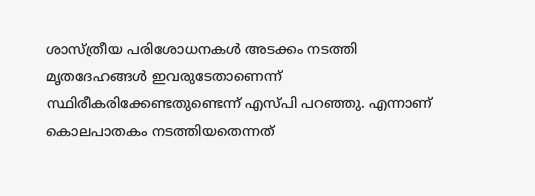ശാസ്ത്രീയ പരിശോധനകള്‍ അടക്കം നടത്തി മൃതദേഹങ്ങള്‍ ഇവരുടേതാണെന്ന് സ്ഥിരീകരിക്കേണ്ടതുണ്ടെന്ന് എസ്പി പറഞ്ഞു. എന്നാണ് കൊലപാതകം നടത്തിയതെന്നത്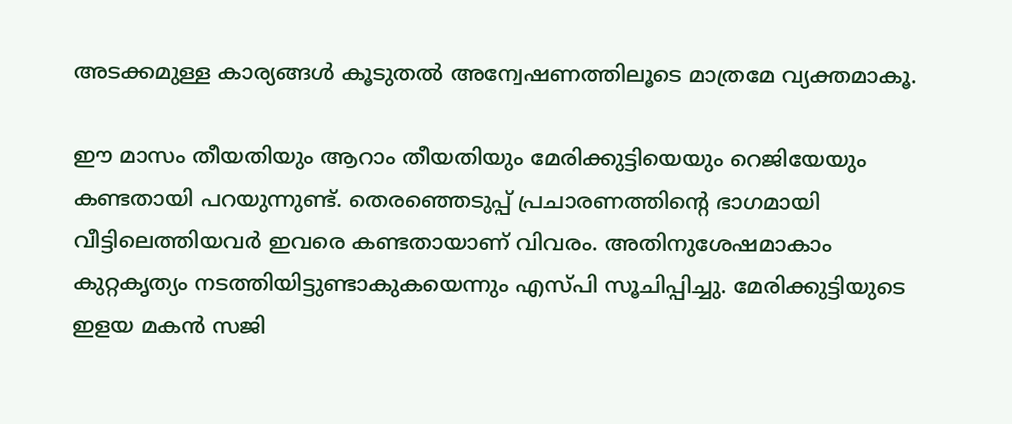അടക്കമുള്ള കാര്യങ്ങള്‍ കൂടുതല്‍ അന്വേഷണത്തിലൂടെ മാത്രമേ വ്യക്തമാകൂ.

ഈ മാസം തീയതിയും ആറാം തീയതിയും മേരിക്കുട്ടിയെയും റെജിയേയും കണ്ടതായി പറയുന്നുണ്ട്. തെരഞ്ഞെടുപ്പ് പ്രചാരണത്തിന്റെ ഭാഗമായി വീട്ടിലെത്തിയവര്‍ ഇവരെ കണ്ടതായാണ് വിവരം. അതിനുശേഷമാകാം കുറ്റകൃത്യം നടത്തിയിട്ടുണ്ടാകുകയെന്നും എസ്പി സൂചിപ്പിച്ചു. മേരിക്കുട്ടിയുടെ ഇളയ മകന്‍ സജി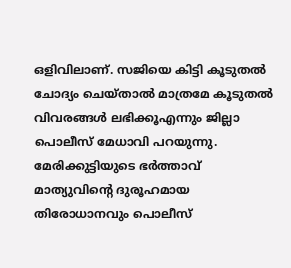ഒളിവിലാണ്. സജിയെ കിട്ടി കൂടുതല്‍ ചോദ്യം ചെയ്താല്‍ മാത്രമേ കൂടുതല്‍ വിവരങ്ങള്‍ ലഭിക്കൂഎന്നും ജില്ലാ പൊലീസ് മേധാവി പറയുന്നു. മേരിക്കുട്ടിയുടെ ഭര്‍ത്താവ് മാത്യുവിന്റെ ദുരൂഹമായ തിരോധാനവും പൊലീസ്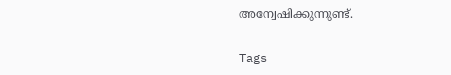അന്വേഷിക്കുന്നുണ്ട്.

Tags